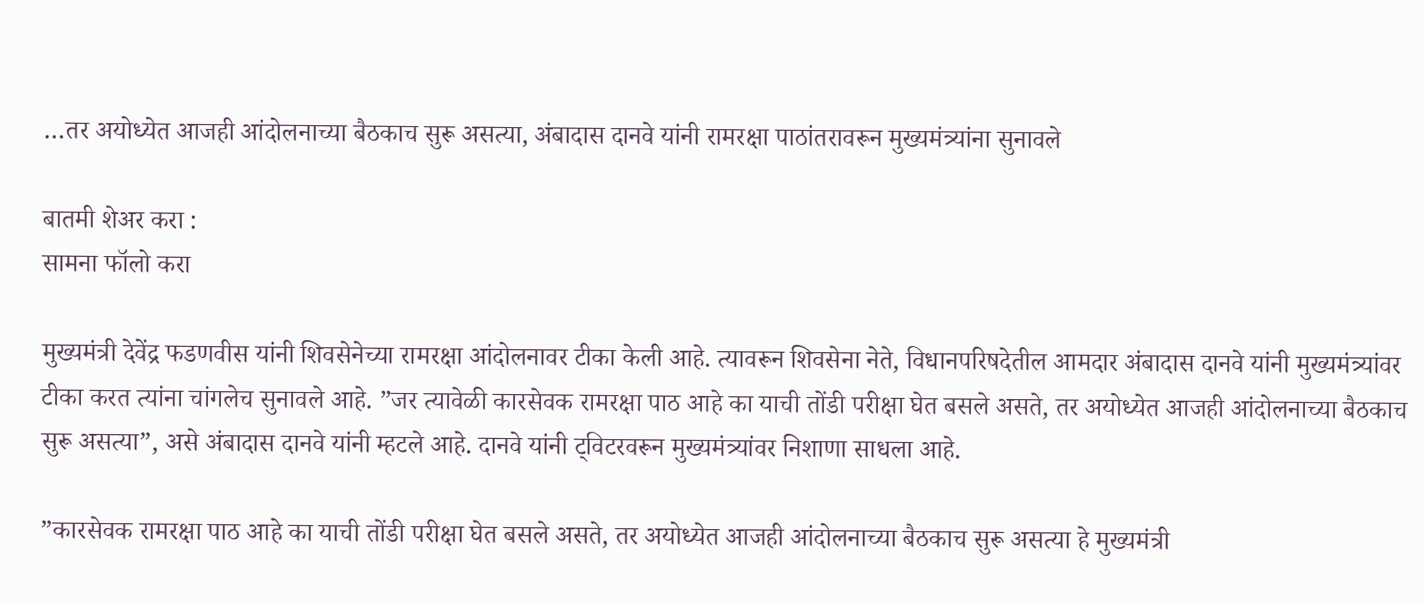…तर अयोध्येत आजही आंदोलनाच्या बैठकाच सुरू असत्या, अंबादास दानवे यांनी रामरक्षा पाठांतरावरून मुख्यमंत्र्यांना सुनावले

बातमी शेअर करा :
सामना फॉलो करा

मुख्यमंत्री देवेंद्र फडणवीस यांनी शिवसेनेच्या रामरक्षा आंदोलनावर टीका केली आहे. त्यावरून शिवसेना नेते, विधानपरिषदेतील आमदार अंबादास दानवे यांनी मुख्यमंत्र्यांवर टीका करत त्यांना चांगलेच सुनावले आहे. ”जर त्यावेळी कारसेवक रामरक्षा पाठ आहे का याची तोंडी परीक्षा घेत बसले असते, तर अयोध्येत आजही आंदोलनाच्या बैठकाच सुरू असत्या”, असे अंबादास दानवे यांनी म्हटले आहे. दानवे यांनी ट्विटरवरून मुख्यमंत्र्यांवर निशाणा साधला आहे.

”कारसेवक रामरक्षा पाठ आहे का याची तोंडी परीक्षा घेत बसले असते, तर अयोध्येत आजही आंदोलनाच्या बैठकाच सुरू असत्या हे मुख्यमंत्री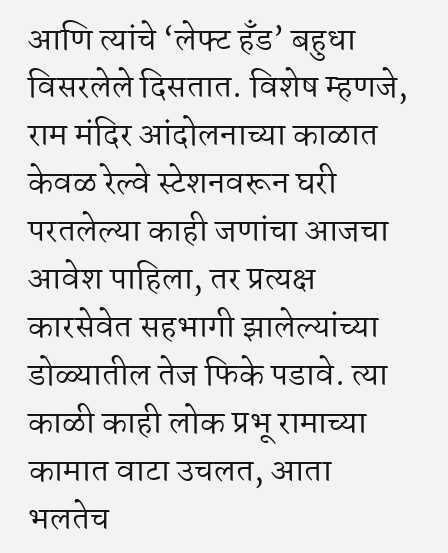आणि त्यांचे ‘लेफ्ट हँड’ बहुधा विसरलेले दिसतात. विशेष म्हणजे, राम मंदिर आंदोलनाच्या काळात केवळ रेल्वे स्टेशनवरून घरी परतलेल्या काही जणांचा आजचा आवेश पाहिला, तर प्रत्यक्ष कारसेवेत सहभागी झालेल्यांच्या डोळ्यातील तेज फिके पडावे. त्या काळी काही लोक प्रभू रामाच्या कामात वाटा उचलत, आता भलतेच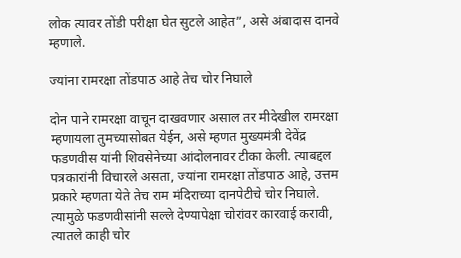लोक त्यावर तोंडी परीक्षा घेत सुटले आहेत”, असे अंबादास दानवे म्हणाले.

ज्यांना रामरक्षा तोंडपाठ आहे तेच चोर निघाले

दोन पाने रामरक्षा वाचून दाखवणार असाल तर मीदेखील रामरक्षा म्हणायला तुमच्यासोबत येईन, असे म्हणत मुख्यमंत्री देवेंद्र फडणवीस यांनी शिवसेनेच्या आंदोलनावर टीका केली. त्याबद्दल पत्रकारांनी विचारले असता, ज्यांना रामरक्षा तोंडपाठ आहे, उत्तम प्रकारे म्हणता येते तेच राम मंदिराच्या दानपेटीचे चोर निघाले. त्यामुळे फडणवीसांनी सल्ले देण्यापेक्षा चोरांवर कारवाई करावी, त्यातले काही चोर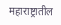महाराष्ट्रातील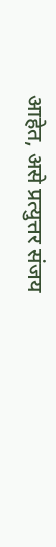आहेत, असे प्रत्युत्तर संजय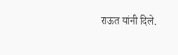राऊत यांनी दिले.